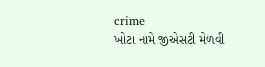crime
ખોટા નામે જીએસટી મેળવી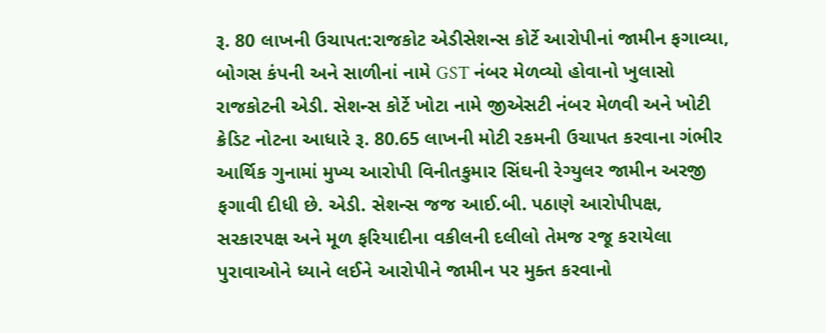રૂ. 80 લાખની ઉચાપત:રાજકોટ એડીસેશન્સ કોર્ટે આરોપીનાં જામીન ફગાવ્યા, બોગસ કંપની અને સાળીનાં નામે GST નંબર મેળવ્યો હોવાનો ખુલાસો
રાજકોટની એડી. સેશન્સ કોર્ટે ખોટા નામે જીએસટી નંબર મેળવી અને ખોટી ક્રેડિટ નોટના આધારે રૂ. 80.65 લાખની મોટી રકમની ઉચાપત કરવાના ગંભીર આર્થિક ગુનામાં મુખ્ય આરોપી વિનીતકુમાર સિંઘની રેગ્યુલર જામીન અરજી ફગાવી દીધી છે. એડી. સેશન્સ જજ આઈ.બી. પઠાણે આરોપીપક્ષ, સરકારપક્ષ અને મૂળ ફરિયાદીના વકીલની દલીલો તેમજ રજૂ કરાયેલા પુરાવાઓને ધ્યાને લઈને આરોપીને જામીન પર મુક્ત કરવાનો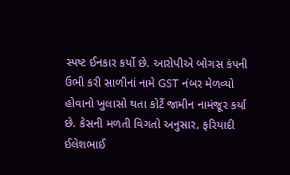સ્પષ્ટ ઈનકાર કર્યો છે. આરોપીએ બોગસ કંપની ઉભી કરી સાળીનાં નામે GST નંબર મેળવ્યો હોવાનો ખુલાસો થતા કોર્ટે જામીન નામંજૂર કર્યા છે. કેસની મળતી વિગતો અનુસાર, ફરિયાદી ઈલેશભાઈ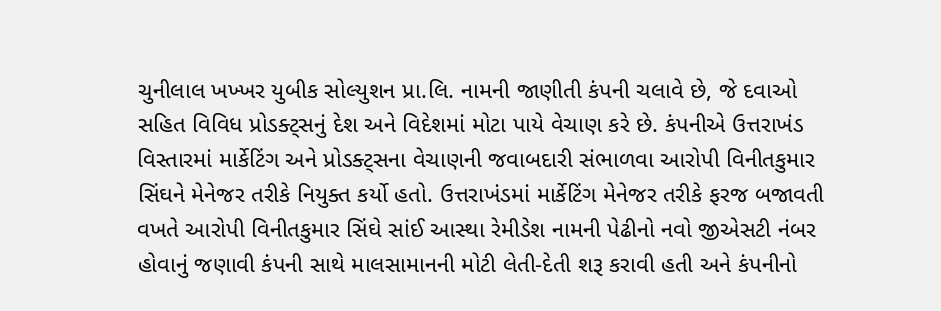ચુનીલાલ ખખ્ખર યુબીક સોલ્યુશન પ્રા.લિ. નામની જાણીતી કંપની ચલાવે છે, જે દવાઓ સહિત વિવિધ પ્રોડક્ટ્સનું દેશ અને વિદેશમાં મોટા પાયે વેચાણ કરે છે. કંપનીએ ઉત્તરાખંડ વિસ્તારમાં માર્કેટિંગ અને પ્રોડક્ટ્સના વેચાણની જવાબદારી સંભાળવા આરોપી વિનીતકુમાર સિંઘને મેનેજર તરીકે નિયુક્ત કર્યો હતો. ઉત્તરાખંડમાં માર્કેટિંગ મેનેજર તરીકે ફરજ બજાવતી વખતે આરોપી વિનીતકુમાર સિંઘે સાંઈ આસ્થા રેમીડેશ નામની પેઢીનો નવો જીએસટી નંબર હોવાનું જણાવી કંપની સાથે માલસામાનની મોટી લેતી-દેતી શરૂ કરાવી હતી અને કંપનીનો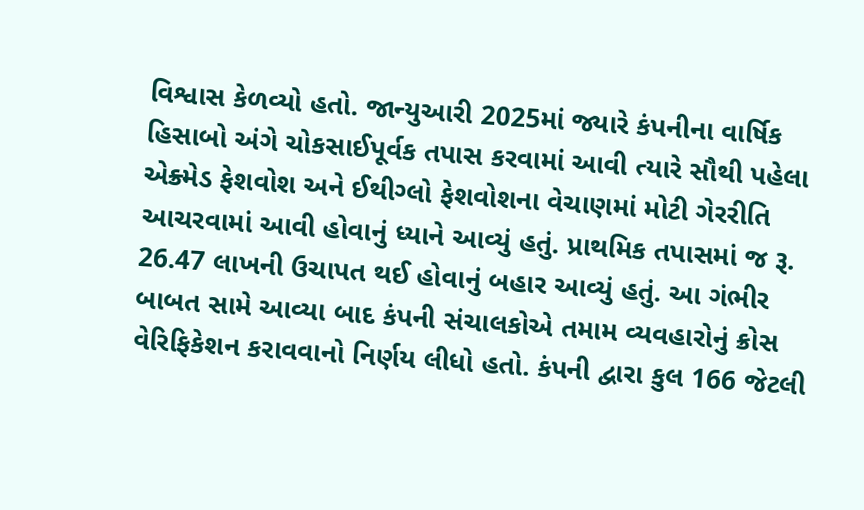વિશ્વાસ કેળવ્યો હતો. જાન્યુઆરી 2025માં જ્યારે કંપનીના વાર્ષિક હિસાબો અંગે ચોકસાઈપૂર્વક તપાસ કરવામાં આવી ત્યારે સૌથી પહેલા એક્ર્મેડ ફેશવોશ અને ઈથીગ્લો ફેશવોશના વેચાણમાં મોટી ગેરરીતિ આચરવામાં આવી હોવાનું ધ્યાને આવ્યું હતું. પ્રાથમિક તપાસમાં જ રૂ. 26.47 લાખની ઉચાપત થઈ હોવાનું બહાર આવ્યું હતું. આ ગંભીર બાબત સામે આવ્યા બાદ કંપની સંચાલકોએ તમામ વ્યવહારોનું ક્રોસ વેરિફિકેશન કરાવવાનો નિર્ણય લીધો હતો. કંપની દ્વારા કુલ 166 જેટલી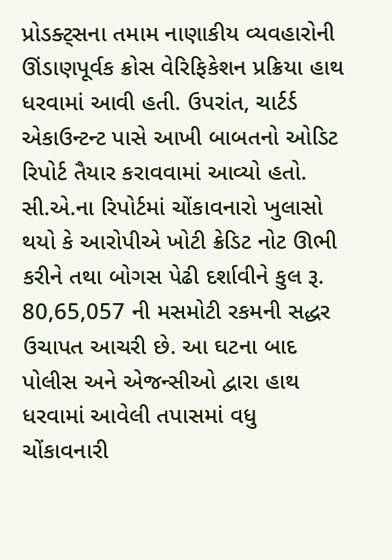પ્રોડક્ટ્સના તમામ નાણાકીય વ્યવહારોની ઊંડાણપૂર્વક ક્રોસ વેરિફિકેશન પ્રક્રિયા હાથ ધરવામાં આવી હતી. ઉપરાંત, ચાર્ટર્ડ એકાઉન્ટન્ટ પાસે આખી બાબતનો ઓડિટ રિપોર્ટ તૈયાર કરાવવામાં આવ્યો હતો. સી.એ.ના રિપોર્ટમાં ચોંકાવનારો ખુલાસો થયો કે આરોપીએ ખોટી ક્રેડિટ નોટ ઊભી કરીને તથા બોગસ પેઢી દર્શાવીને કુલ રૂ. 80,65,057 ની મસમોટી રકમની સદ્ધર ઉચાપત આચરી છે. આ ઘટના બાદ પોલીસ અને એજન્સીઓ દ્વારા હાથ ધરવામાં આવેલી તપાસમાં વધુ ચોંકાવનારી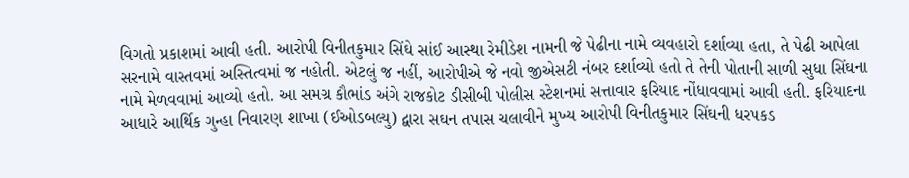વિગતો પ્રકાશમાં આવી હતી. આરોપી વિનીતકુમાર સિંઘે સાંઈ આસ્થા રેમીડેશ નામની જે પેઢીના નામે વ્યવહારો દર્શાવ્યા હતા, તે પેઢી આપેલા સરનામે વાસ્તવમાં અસ્તિત્વમાં જ નહોતી. એટલું જ નહીં, આરોપીએ જે નવો જીએસટી નંબર દર્શાવ્યો હતો તે તેની પોતાની સાળી સુધા સિંઘના નામે મેળવવામાં આવ્યો હતો. આ સમગ્ર કૌભાંડ અંગે રાજકોટ ડીસીબી પોલીસ સ્ટેશનમાં સત્તાવાર ફરિયાદ નોંધાવવામાં આવી હતી. ફરિયાદના આધારે આર્થિક ગુન્હા નિવારણ શાખા (ઈઓડબલ્યુ) દ્વારા સઘન તપાસ ચલાવીને મુખ્ય આરોપી વિનીતકુમાર સિંઘની ધરપકડ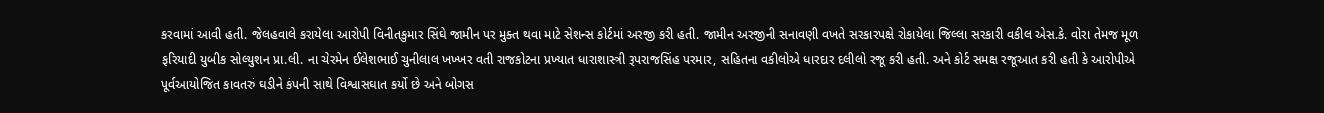કરવામાં આવી હતી. જેલહવાલે કરાયેલા આરોપી વિનીતકુમાર સિંઘે જામીન પર મુક્ત થવા માટે સેશન્સ કોર્ટમાં અરજી કરી હતી. જામીન અરજીની સનાવણી વખતે સરકારપક્ષે રોકાયેલા જિલ્લા સરકારી વકીલ એસ.કે. વોરા તેમજ મૂળ ફરિયાદી યુબીક સોલ્યુશન પ્રા.લી. ના ચેરમેન ઈલેશભાઈ ચુનીલાલ ખખ્ખર વતી રાજકોટના પ્રખ્યાત ધારાશાસ્ત્રી રૂપરાજસિંહ પરમાર, સહિતના વકીલોએ ધારદાર દલીલો રજૂ કરી હતી. અને કોર્ટ સમક્ષ રજૂઆત કરી હતી કે આરોપીએ પૂર્વઆયોજિત કાવતરું ઘડીને કંપની સાથે વિશ્વાસઘાત કર્યો છે અને બોગસ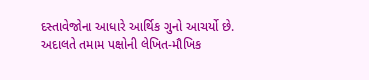દસ્તાવેજોના આધારે આર્થિક ગુનો આચર્યો છે. અદાલતે તમામ પક્ષોની લેખિત-મૌખિક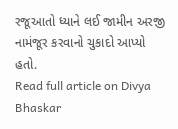રજૂઆતો ધ્યાને લઈ જામીન અરજી નામંજૂર કરવાનો ચુકાદો આપ્યો હતો.
Read full article on Divya Bhaskar